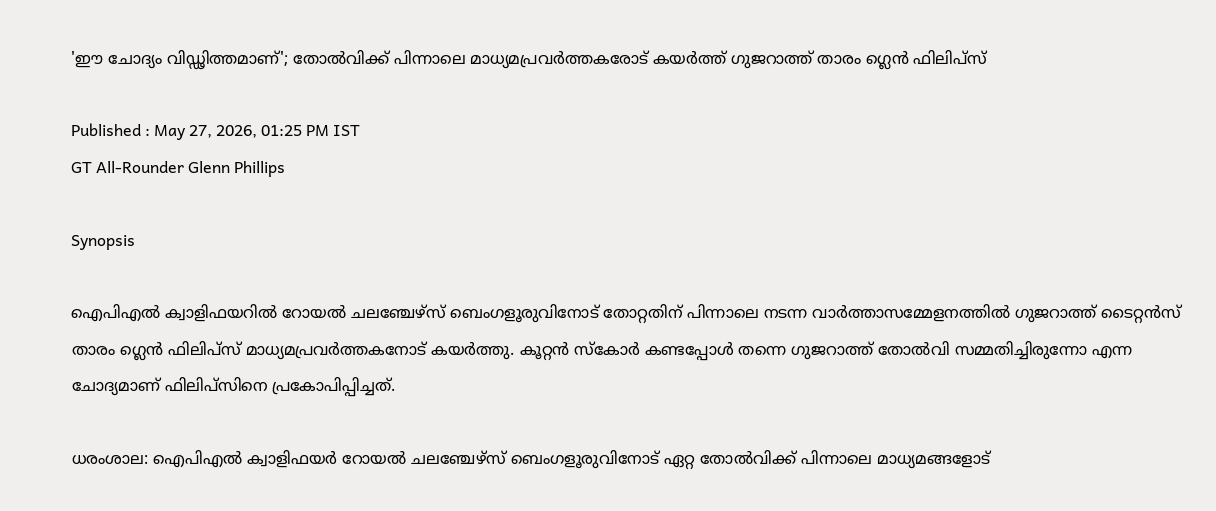'ഈ ചോദ്യം വിഡ്ഢിത്തമാണ്'; തോല്‍വിക്ക് പിന്നാലെ മാധ്യമപ്രവര്‍ത്തകരോട് കയര്‍ത്ത് ഗുജറാത്ത് താരം ഗ്ലെന്‍ ഫിലിപ്‌സ്

Published : May 27, 2026, 01:25 PM IST
GT All-Rounder Glenn Phillips

Synopsis

ഐപിഎല്‍ ക്വാളിഫയറില്‍ റോയല്‍ ചലഞ്ചേഴ്‌സ് ബെംഗളൂരുവിനോട് തോറ്റതിന് പിന്നാലെ നടന്ന വാർത്താസമ്മേളനത്തിൽ ഗുജറാത്ത് ടൈറ്റന്‍സ് താരം ഗ്ലെന്‍ ഫിലിപ്‌സ് മാധ്യമപ്രവർത്തകനോട് കയർത്തു. കൂറ്റൻ സ്കോർ കണ്ടപ്പോൾ തന്നെ ഗുജറാത്ത് തോൽവി സമ്മതിച്ചിരുന്നോ എന്ന ചോദ്യമാണ് ഫിലിപ്‌സിനെ പ്രകോപിപ്പിച്ചത്.

ധരംശാല: ഐപിഎല്‍ ക്വാളിഫയര്‍ റോയല്‍ ചലഞ്ചേഴ്‌സ് ബെംഗളൂരുവിനോട് ഏറ്റ തോല്‍വിക്ക് പിന്നാലെ മാധ്യമങ്ങളോട്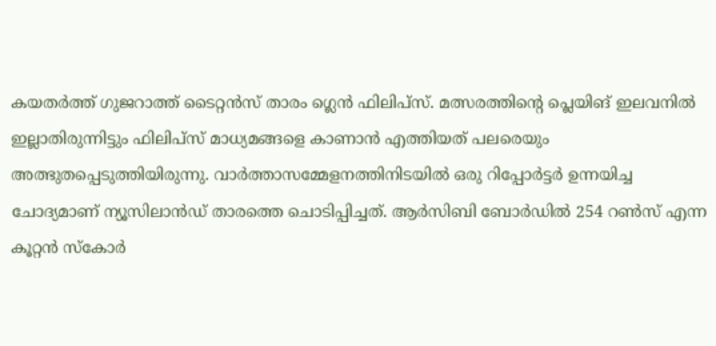കയതര്‍ത്ത് ഗുജറാത്ത് ടൈറ്റന്‍സ് താരം ഗ്ലെന്‍ ഫിലിപ്‌സ്. മത്സരത്തിന്റെ പ്ലെയിങ് ഇലവനില്‍ ഇല്ലാതിരുന്നിട്ടും ഫിലിപ്‌സ് മാധ്യമങ്ങളെ കാണാന്‍ എത്തിയത് പലരെയും അത്ഭുതപ്പെടുത്തിയിരുന്നു. വാര്‍ത്താസമ്മേളനത്തിനിടയില്‍ ഒരു റിപ്പോര്‍ട്ടര്‍ ഉന്നയിച്ച ചോദ്യമാണ് ന്യൂസിലാന്‍ഡ് താരത്തെ ചൊടിപ്പിച്ചത്. ആര്‍സിബി ബോര്‍ഡില്‍ 254 റണ്‍സ് എന്ന കൂറ്റന്‍ സ്‌കോര്‍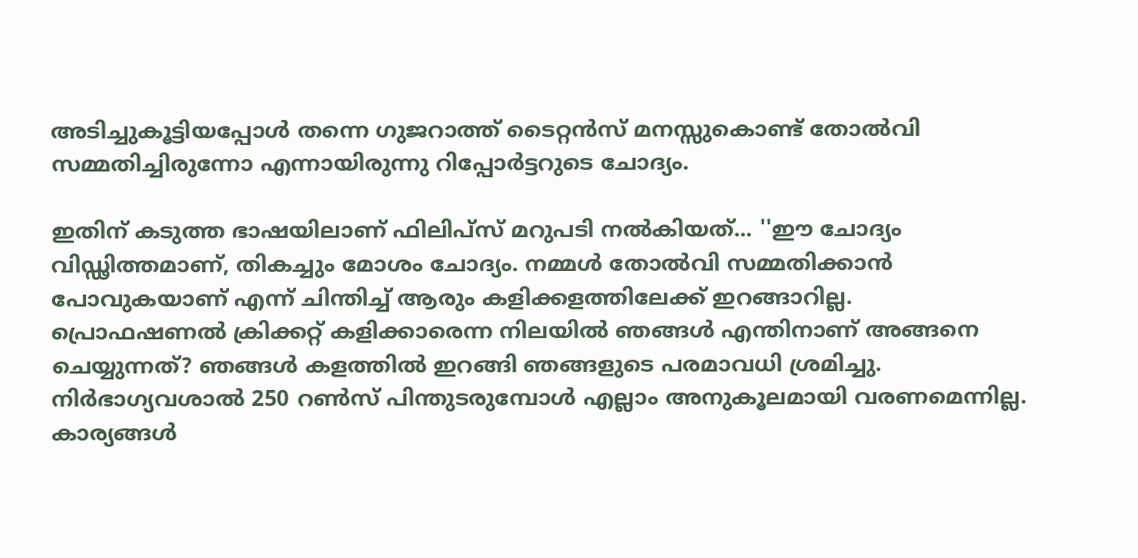അടിച്ചുകൂട്ടിയപ്പോള്‍ തന്നെ ഗുജറാത്ത് ടൈറ്റന്‍സ് മനസ്സുകൊണ്ട് തോല്‍വി സമ്മതിച്ചിരുന്നോ എന്നായിരുന്നു റിപ്പോര്‍ട്ടറുടെ ചോദ്യം.

ഇതിന് കടുത്ത ഭാഷയിലാണ് ഫിലിപ്‌സ് മറുപടി നല്‍കിയത്... ''ഈ ചോദ്യം വിഡ്ഢിത്തമാണ്, തികച്ചും മോശം ചോദ്യം. നമ്മള്‍ തോല്‍വി സമ്മതിക്കാന്‍ പോവുകയാണ് എന്ന് ചിന്തിച്ച് ആരും കളിക്കളത്തിലേക്ക് ഇറങ്ങാറില്ല. പ്രൊഫഷണല്‍ ക്രിക്കറ്റ് കളിക്കാരെന്ന നിലയില്‍ ഞങ്ങള്‍ എന്തിനാണ് അങ്ങനെ ചെയ്യുന്നത്? ഞങ്ങള്‍ കളത്തില്‍ ഇറങ്ങി ഞങ്ങളുടെ പരമാവധി ശ്രമിച്ചു. നിര്‍ഭാഗ്യവശാല്‍ 250 റണ്‍സ് പിന്തുടരുമ്പോള്‍ എല്ലാം അനുകൂലമായി വരണമെന്നില്ല. കാര്യങ്ങള്‍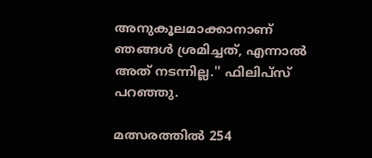അനുകൂലമാക്കാനാണ് ഞങ്ങള്‍ ശ്രമിച്ചത്, എന്നാല്‍ അത് നടന്നില്ല.'' ഫിലിപ്‌സ് പറഞ്ഞു.

മത്സരത്തില്‍ 254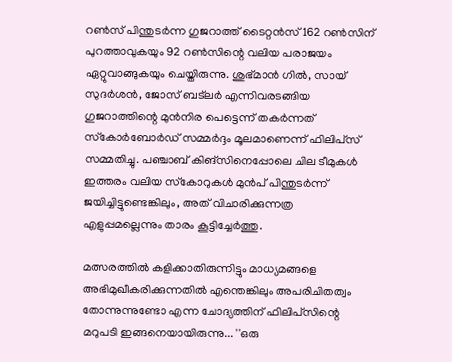റണ്‍സ് പിന്തുടര്‍ന്ന ഗുജറാത്ത് ടൈറ്റന്‍സ് 162 റണ്‍സിന് പുറത്താവുകയും 92 റണ്‍സിന്റെ വലിയ പരാജയം ഏറ്റുവാങ്ങുകയും ചെയ്തിരുന്നു. ശുഭ്മാന്‍ ഗില്‍, സായ് സുദര്‍ശന്‍, ജോസ് ബട്ലര്‍ എന്നിവരടങ്ങിയ ഗുജറാത്തിന്റെ മുന്‍നിര പെട്ടെന്ന് തകര്‍ന്നത് സ്‌കോര്‍ബോര്‍ഡ് സമ്മര്‍ദ്ദം മൂലമാണെന്ന് ഫിലിപ്‌സ് സമ്മതിച്ചു. പഞ്ചാബ് കിങ്‌സിനെപ്പോലെ ചില ടീമുകള്‍ ഇത്തരം വലിയ സ്‌കോറുകള്‍ മുന്‍പ് പിന്തുടര്‍ന്ന് ജയിച്ചിട്ടുണ്ടെങ്കിലും, അത് വിചാരിക്കുന്നത്ര എളുപ്പമല്ലെന്നും താരം കൂട്ടിച്ചേര്‍ത്തു.

മത്സരത്തില്‍ കളിക്കാതിരുന്നിട്ടും മാധ്യമങ്ങളെ അഭിമുഖീകരിക്കുന്നതില്‍ എന്തെങ്കിലും അപരിചിതത്വം തോന്നുന്നുണ്ടോ എന്ന ചോദ്യത്തിന് ഫിലിപ്‌സിന്റെ മറുപടി ഇങ്ങനെയായിരുന്നു... ''ഒരു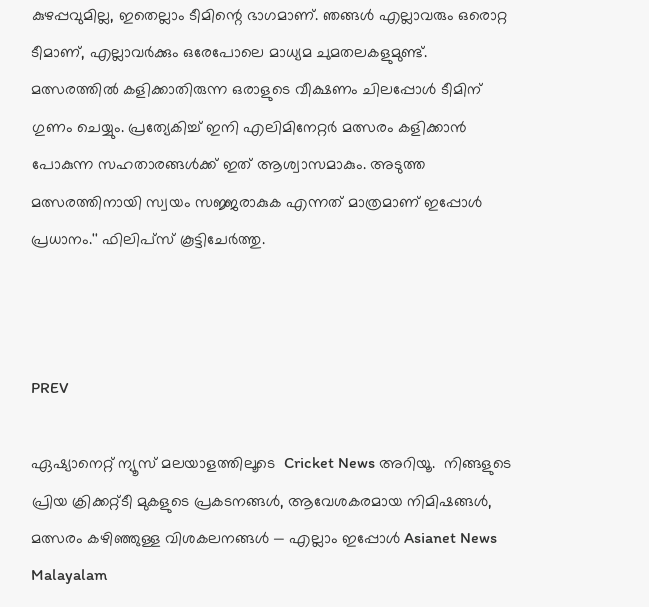കുഴപ്പവുമില്ല, ഇതെല്ലാം ടീമിന്റെ ഭാഗമാണ്. ഞങ്ങള്‍ എല്ലാവരും ഒരൊറ്റ ടീമാണ്, എല്ലാവര്‍ക്കും ഒരേപോലെ മാധ്യമ ചുമതലകളുമുണ്ട്. മത്സരത്തില്‍ കളിക്കാതിരുന്ന ഒരാളുടെ വീക്ഷണം ചിലപ്പോള്‍ ടീമിന് ഗുണം ചെയ്യും. പ്രത്യേകിച്ച് ഇനി എലിമിനേറ്റര്‍ മത്സരം കളിക്കാന്‍ പോകുന്ന സഹതാരങ്ങള്‍ക്ക് ഇത് ആശ്വാസമാകും. അടുത്ത മത്സരത്തിനായി സ്വയം സജ്ജരാകുക എന്നത് മാത്രമാണ് ഇപ്പോള്‍ പ്രധാനം.'' ഫിലിപ്‌സ് കൂട്ടിചേര്‍ത്തു.



PREV

ഏഷ്യാനെറ്റ് ന്യൂസ് മലയാളത്തിലൂടെ  Cricket News അറിയൂ.  നിങ്ങളുടെ പ്രിയ ക്രിക്കറ്റ്ടീ മുകളുടെ പ്രകടനങ്ങൾ, ആവേശകരമായ നിമിഷങ്ങൾ, മത്സരം കഴിഞ്ഞുള്ള വിശകലനങ്ങൾ — എല്ലാം ഇപ്പോൾ Asianet News Malayalam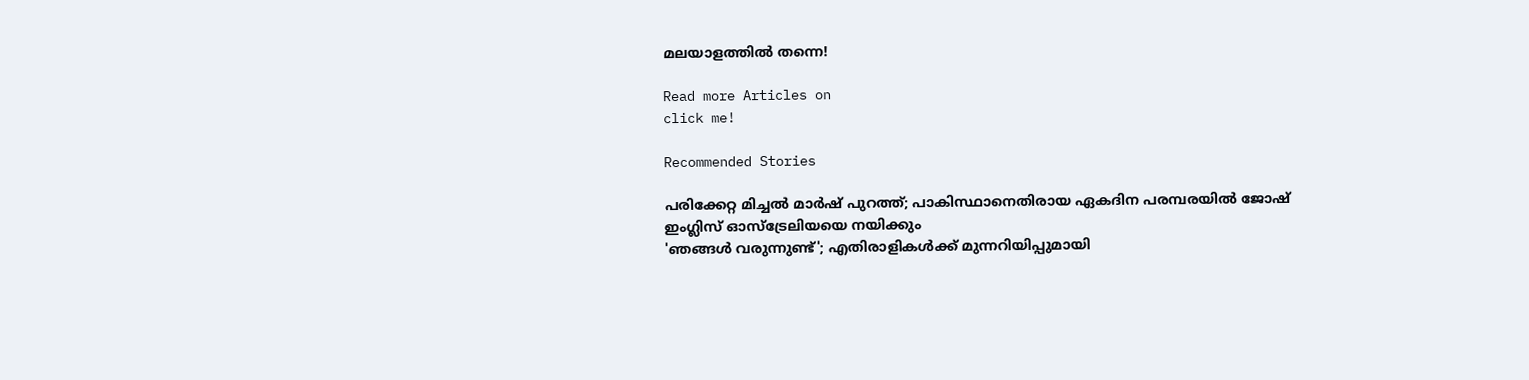മലയാളത്തിൽ തന്നെ!

Read more Articles on
click me!

Recommended Stories

പരിക്കേറ്റ മിച്ചല്‍ മാര്‍ഷ് പുറത്ത്; പാകിസ്ഥാനെതിരായ ഏകദിന പരമ്പരയില്‍ ജോഷ് ഇംഗ്ലിസ് ഓസ്ട്രേലിയയെ നയിക്കും
'ഞങ്ങള്‍ വരുന്നുണ്ട്'; എതിരാളികള്‍ക്ക് മുന്നറിയിപ്പുമായി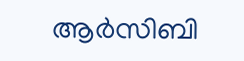ആര്‍സിബി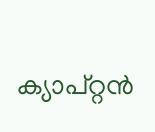ക്യാപ്റ്റന്‍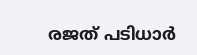രജത് പടിധാര്‍